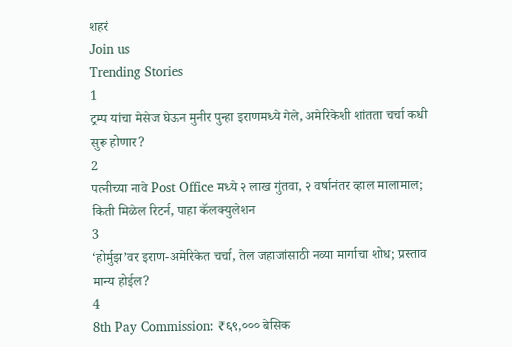शहरं
Join us
Trending Stories
1
ट्रम्प यांचा मेसेज घेऊन मुनीर पुन्हा इराणमध्ये गेले, अमेरिकेशी शांतता चर्चा कधी सुरू होणार?
2
पत्नीच्या नावे Post Office मध्ये २ लाख गुंतवा, २ वर्षानंतर व्हाल मालामाल; किती मिळेल रिटर्न, पाहा कॅलक्युलेशन
3
‘होर्मुझ’वर इराण-अमेरिकेत चर्चा, तेल जहाजांसाठी नव्या मार्गाचा शोध; प्रस्ताव मान्य होईल?
4
8th Pay Commission: ₹६९,००० बेसिक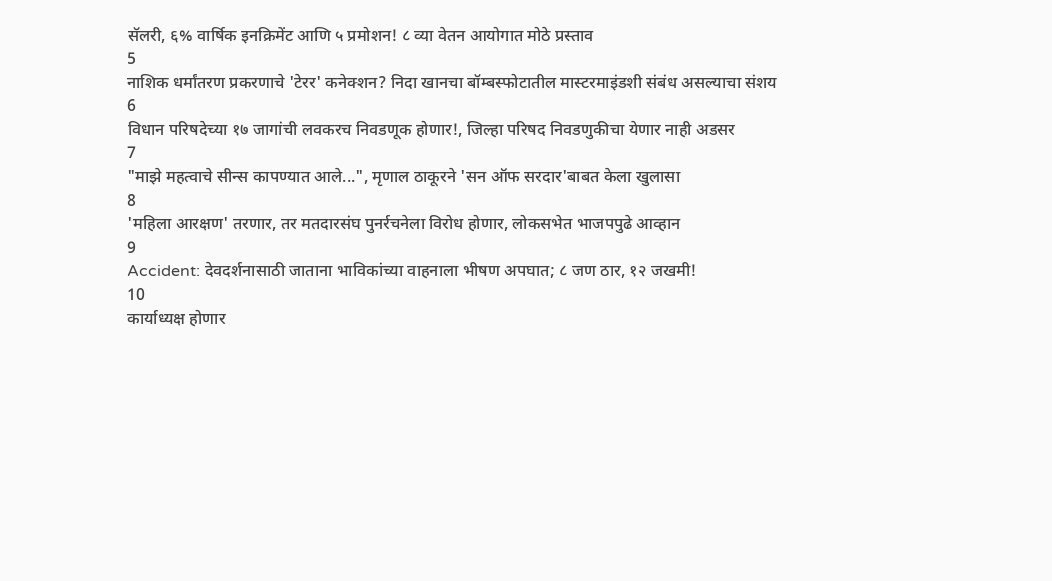सॅलरी, ६% वार्षिक इनक्रिमेंट आणि ५ प्रमोशन! ८ व्या वेतन आयोगात मोठे प्रस्ताव
5
नाशिक धर्मांतरण प्रकरणाचे 'टेरर' कनेक्शन? निदा खानचा बॉम्बस्फोटातील मास्टरमाइंडशी संबंध असल्याचा संशय
6
विधान परिषदेच्या १७ जागांची लवकरच निवडणूक होणार!, जिल्हा परिषद निवडणुकीचा येणार नाही अडसर
7
"माझे महत्वाचे सीन्स कापण्यात आले...", मृणाल ठाकूरने 'सन ऑफ सरदार'बाबत केला खुलासा
8
'महिला आरक्षण' तरणार, तर मतदारसंघ पुनर्रचनेला विरोध होणार, लोकसभेत भाजपपुढे आव्हान
9
Accident: देवदर्शनासाठी जाताना भाविकांच्या वाहनाला भीषण अपघात; ८ जण ठार, १२ जखमी!
10
कार्याध्यक्ष होणार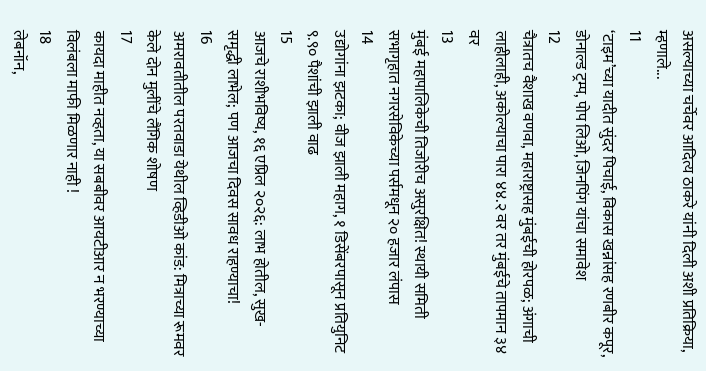असल्याच्या चर्चेवर आदित्य ठाकरे यांनी दिली अशी प्रतिक्रिया, म्हणाले...
11
‘टाइम’च्या यादीत सुंदर पिचाई, विकास खन्नांसह रणबीर कपूर, डोनाल्ड ट्रम्प, पोप लिओ, जिनपिंग यांचा समावेश
12
चैत्रातच वैशाख वणवा, महाराष्ट्रासह मुंबईची होरपळ; अंगाची लाहीलाही, अकोल्याचा पारा ४४.२ वर तर मुंबईचे तापमान ३४ वर
13
मुंबई महापालिकेची तिजोरीच असुरक्षित! स्थायी समिती सभागृहात नगरसेविकेच्या पर्समधून २० हजार लंपास
14
उद्योगांना झटका; वीज झाली महाग, १ डिसेंबरपासून प्रतियुनिट ९.९० पैशांची झाली वाढ
15
आजचे राशीभविष्य, १६ एप्रिल २०२६: लाभ होतील, सुख-समृद्धी लाभेल; पण आजचा दिवस सावध राहण्याचा!
16
अमरावतीतील परतवाडा येथील व्हिडीओ कांड: मित्राच्या रूमवर केले दोन मुलींचे लैंगिक शोषण
17
कायदा माहीत नव्हता, या सबबीवर आयटीआर न भरण्याच्या विलंबला माफी मिळणार नाही !
18
लेबनॉन,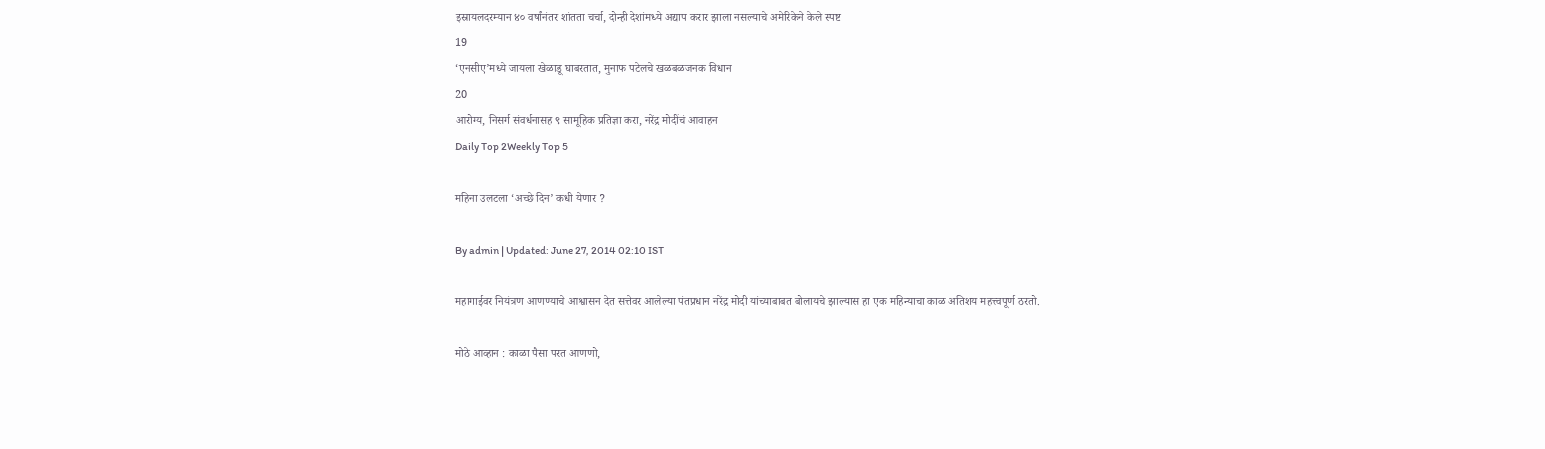इस्रायलदरम्यान ४० वर्षांनंतर शांतता चर्चा, दोन्ही देशांमध्ये अद्याप करार झाला नसल्याचे अमेरिकेने केले स्पष्ट
19
‘एनसीए’मध्ये जायला खेळाडू घाबरतात, मुनाफ पटेलचे खळबळजनक विधान
20
आरोग्य, निसर्ग संवर्धनासह ९ सामूहिक प्रतिज्ञा करा, नरेंद्र मोदींचं आवाहन
Daily Top 2Weekly Top 5

महिना उलटला ‘अच्छे दिन’ कधी येणार ?

By admin | Updated: June 27, 2014 02:10 IST

महागाईवर नियंत्रण आणण्याचे आश्वासन देत सत्तेवर आलेल्या पंतप्रधान नरेंद्र मोदी यांच्याबाबत बोलायचे झाल्यास हा एक महिन्याचा काळ अतिशय महत्त्वपूर्ण ठरतो.

मोठे आव्हान : काळा पैसा परत आणणो,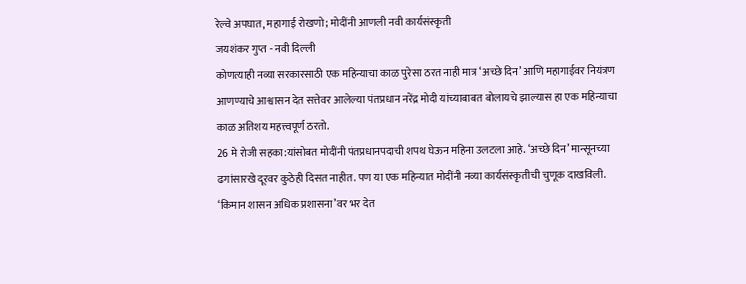रेल्वे अपघात, महागाई रोखणो; मोदींनी आणली नवी कार्यसंस्कृती
जयशंकर गुप्त - नवी दिल्ली
कोणत्याही नव्या सरकारसाठी एक महिन्याचा काळ पुरेसा ठरत नाही मात्र ‘अच्छे दिन’ आणि महागाईवर नियंत्रण आणण्याचे आश्वासन देत सत्तेवर आलेल्या पंतप्रधान नरेंद्र मोदी यांच्याबाबत बोलायचे झाल्यास हा एक महिन्याचा काळ अतिशय महत्त्वपूर्ण ठरतो.
26 मे रोजी सहका:यांसोबत मोदींनी पंतप्रधानपदाची शपथ घेऊन महिना उलटला आहे. ‘अच्छे दिन’ मान्सूनच्या ढगांसारखे दूरवर कुठेही दिसत नाहीत. पण या एक महिन्यात मोदींनी नव्या कार्यसंस्कृतीची चुणूक दाखविली. ‘किमान शासन अधिक प्रशासना’वर भर देत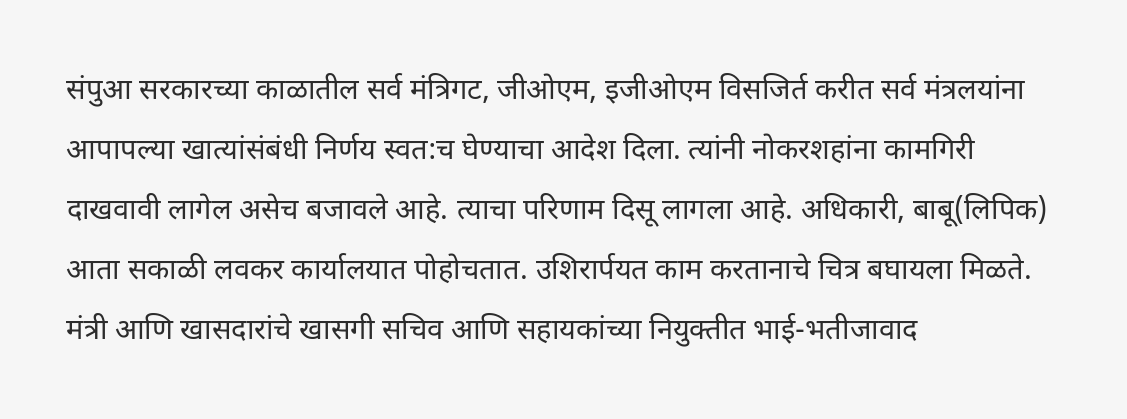संपुआ सरकारच्या काळातील सर्व मंत्रिगट, जीओएम, इजीओएम विसजिर्त करीत सर्व मंत्रलयांना आपापल्या खात्यांसंबंधी निर्णय स्वत:च घेण्याचा आदेश दिला. त्यांनी नोकरशहांना कामगिरी दाखवावी लागेल असेच बजावले आहे. त्याचा परिणाम दिसू लागला आहे. अधिकारी, बाबू(लिपिक) आता सकाळी लवकर कार्यालयात पोहोचतात. उशिरार्पयत काम करतानाचे चित्र बघायला मिळते. मंत्री आणि खासदारांचे खासगी सचिव आणि सहायकांच्या नियुक्तीत भाई-भतीजावाद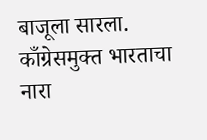बाजूला सारला. काँग्रेसमुक्त भारताचा नारा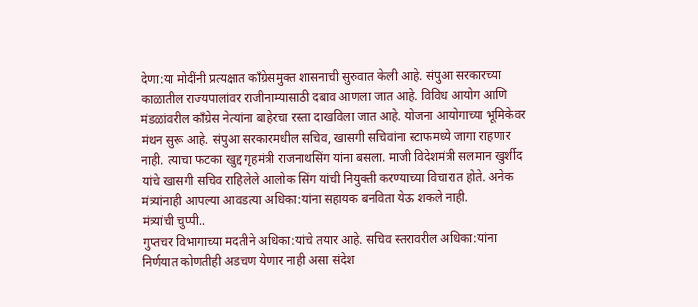देणा:या मोदींनी प्रत्यक्षात काँग्रेसमुक्त शासनाची सुरुवात केली आहे. संपुआ सरकारच्या काळातील राज्यपालांवर राजीनाम्यासाठी दबाव आणला जात आहे. विविध आयोग आणि मंडळांवरील काँग्रेस नेत्यांना बाहेरचा रस्ता दाखविला जात आहे. योजना आयोगाच्या भूमिकेवर मंथन सुरू आहे. संपुआ सरकारमधील सचिव, खासगी सचिवांना स्टाफमध्ये जागा राहणार नाही. त्याचा फटका खुद्द गृहमंत्री राजनाथसिंग यांना बसला. माजी विदेशमंत्री सलमान खुर्शीद यांचे खासगी सचिव राहिलेले आलोक सिंग यांची नियुक्ती करण्याच्या विचारात होते. अनेक मंत्र्यांनाही आपल्या आवडत्या अधिका:यांना सहायक बनविता येऊ शकले नाही.
मंत्र्यांची चुप्पी..
गुप्तचर विभागाच्या मदतीने अधिका:यांचे तयार आहे. सचिव स्तरावरील अधिका:यांना निर्णयात कोणतीही अडचण येणार नाही असा संदेश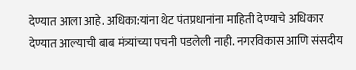देण्यात आला आहे. अधिका:यांना थेट पंतप्रधानांना माहिती देण्याचे अधिकार देण्यात आल्याची बाब मंत्र्यांच्या पचनी पडलेली नाही. नगरविकास आणि संसदीय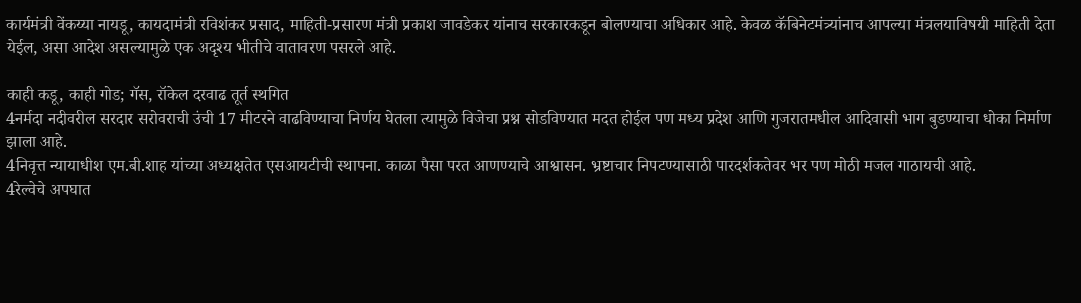कार्यमंत्री वेंकय्या नायडू, कायदामंत्री रविशंकर प्रसाद, माहिती-प्रसारण मंत्री प्रकाश जावडेकर यांनाच सरकारकडून बोलण्याचा अधिकार आहे. केवळ कॅबिनेटमंत्र्यांनाच आपल्या मंत्रलयाविषयी माहिती देता येईल, असा आदेश असल्यामुळे एक अदृश्य भीतीचे वातावरण पसरले आहे.

काही कडू, काही गोड; गॅस, रॉकेल दरवाढ तूर्त स्थगित
4नर्मदा नदीवरील सरदार सरोवराची उंची 17 मीटरने वाढविण्याचा निर्णय घेतला त्यामुळे विजेचा प्रश्न सोडविण्यात मदत होईल पण मध्य प्रदेश आणि गुजरातमधील आदिवासी भाग बुडण्याचा धोका निर्माण झाला आहे.
4निवृत्त न्यायाधीश एम.बी.शाह यांच्या अध्यक्षतेत एसआयटीची स्थापना. काळा पैसा परत आणण्याचे आश्वासन. भ्रष्टाचार निपटण्यासाठी पारदर्शकतेवर भर पण मोठी मजल गाठायची आहे.
4रेल्वेचे अपघात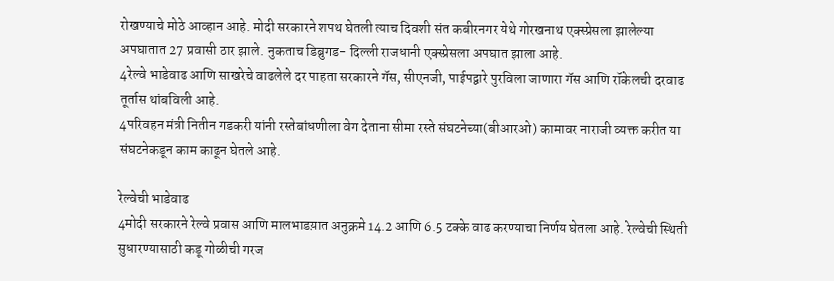रोखण्याचे मोठे आव्हान आहे. मोदी सरकारने शपथ घेतली त्याच दिवशी संत कबीरनगर येथे गोरखनाथ एक्स्प्रेसला झालेल्या अपघातात 27 प्रवासी ठार झाले. नुकताच डिब्रुगड- दिल्ली राजधानी एक्स्प्रेसला अपघात झाला आहे.
4रेल्वे भाडेवाढ आणि साखरेचे वाढलेले दर पाहता सरकारने गॅस, सीएनजी, पाईपद्वारे पुरविला जाणारा गॅस आणि रॉकेलची दरवाढ तूर्तास थांबविली आहे.
4परिवहन मंत्री नितीन गडकरी यांनी रस्तेबांधणीला वेग देताना सीमा रस्ते संघटनेच्या(बीआरओ) कामावर नाराजी व्यक्त करीत या संघटनेकडून काम काढून घेतले आहे.

रेल्वेची भाडेवाढ
4मोदी सरकारने रेल्वे प्रवास आणि मालभाडय़ात अनुक्रमे 14.2 आणि 6.5 टक्के वाढ करण्याचा निर्णय घेतला आहे. रेल्वेची स्थिती सुधारण्यासाठी कडू गोळीची गरज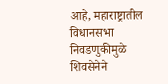आहे, महाराष्ट्रातील विधानसभा निवडणुकीमुळे शिवसेनेने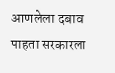आणलेला दबाव पाहता सरकारला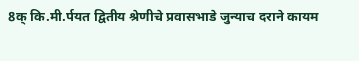8क् कि.मी.र्पयत द्वितीय श्रेणीचे प्रवासभाडे जुन्याच दराने कायम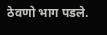ठेवणो भाग पडले.